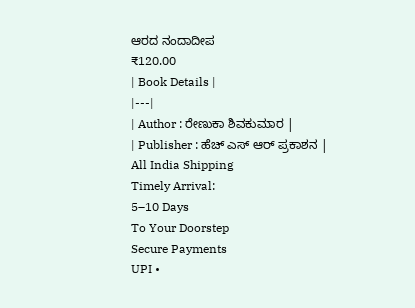ಆರದ ನಂದಾದೀಪ
₹120.00
| Book Details |
|---|
| Author : ರೇಣುಕಾ ಶಿವಕುಮಾರ |
| Publisher : ಹೆಚ್ ಎಸ್ ಆರ್ ಪ್ರಕಾಶನ |
All India Shipping
Timely Arrival:
5–10 Days
To Your Doorstep
Secure Payments
UPI •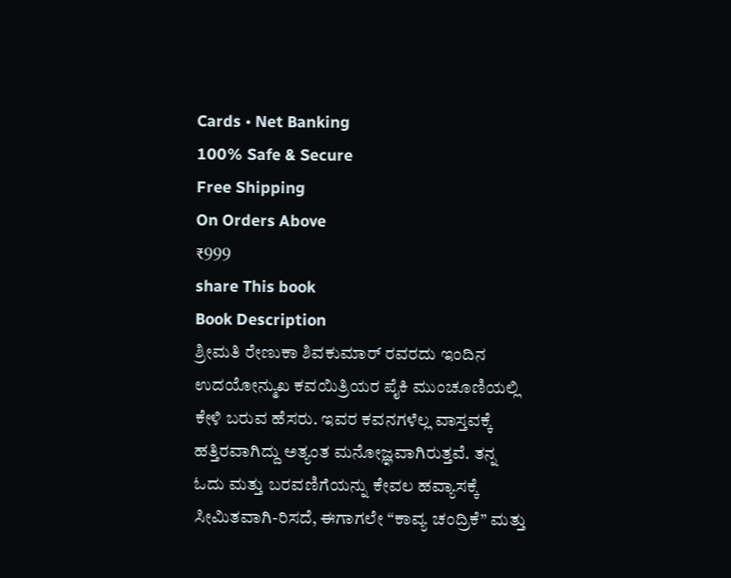Cards • Net Banking
100% Safe & Secure
Free Shipping
On Orders Above
₹999
share This book
Book Description
ಶ್ರೀಮತಿ ರೇಣುಕಾ ಶಿವಕುಮಾರ್ ರವರದು ಇಂದಿನ ಉದಯೋನ್ಮುಖ ಕವಯಿತ್ರಿಯರ ಪೈಕಿ ಮುಂಚೂಣಿಯಲ್ಲಿ ಕೇಳಿ ಬರುವ ಹೆಸರು. ಇವರ ಕವನಗಳೆಲ್ಲ ವಾಸ್ತವಕ್ಕೆ ಹತ್ತಿರವಾಗಿದ್ದು ಅತ್ಯಂತ ಮನೋಜ್ಞವಾಗಿರುತ್ತವೆ. ತನ್ನ ಓದು ಮತ್ತು ಬರವಣಿಗೆಯನ್ನು ಕೇವಲ ಹವ್ಯಾಸಕ್ಕೆ ಸೀಮಿತವಾಗಿ-ರಿಸದೆ, ಈಗಾಗಲೇ “ಕಾವ್ಯ ಚಂದ್ರಿಕೆ” ಮತ್ತು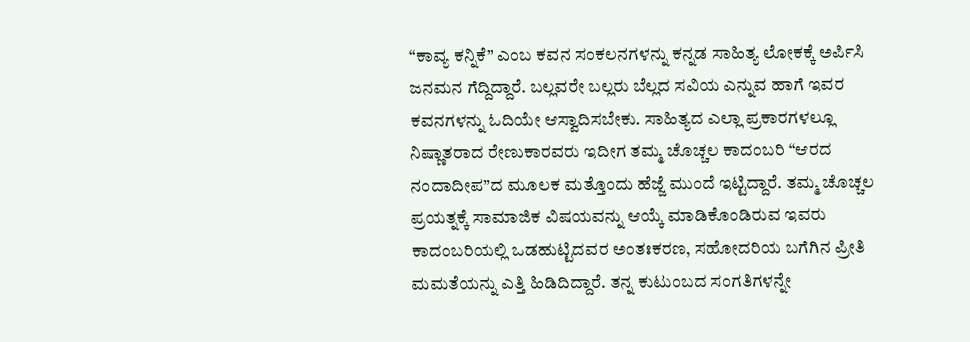“ಕಾವ್ಯ ಕನ್ನಿಕೆ” ಎಂಬ ಕವನ ಸಂಕಲನಗಳನ್ನು ಕನ್ನಡ ಸಾಹಿತ್ಯ ಲೋಕಕ್ಕೆ ಅರ್ಪಿಸಿ ಜನಮನ ಗೆದ್ದಿದ್ದಾರೆ. ಬಲ್ಲವರೇ ಬಲ್ಲರು ಬೆಲ್ಲದ ಸವಿಯ ಎನ್ನುವ ಹಾಗೆ ಇವರ ಕವನಗಳನ್ನು ಓದಿಯೇ ಆಸ್ವಾದಿಸಬೇಕು. ಸಾಹಿತ್ಯದ ಎಲ್ಲಾ ಪ್ರಕಾರಗಳಲ್ಲೂ ನಿಷ್ಣಾತರಾದ ರೇಣುಕಾರವರು ಇದೀಗ ತಮ್ಮ ಚೊಚ್ಚಲ ಕಾದಂಬರಿ “ಆರದ ನಂದಾದೀಪ”ದ ಮೂಲಕ ಮತ್ತೊಂದು ಹೆಜ್ಜೆ ಮುಂದೆ ಇಟ್ಟಿದ್ದಾರೆ. ತಮ್ಮ ಚೊಚ್ಚಲ ಪ್ರಯತ್ನಕ್ಕೆ ಸಾಮಾಜಿಕ ವಿಷಯವನ್ನು ಆಯ್ಕೆ ಮಾಡಿಕೊಂಡಿರುವ ಇವರು ಕಾದಂಬರಿಯಲ್ಲಿ ಒಡಹುಟ್ಟಿದವರ ಅಂತಃಕರಣ, ಸಹೋದರಿಯ ಬಗೆಗಿನ ಪ್ರೀತಿ ಮಮತೆಯನ್ನು ಎತ್ತಿ ಹಿಡಿದಿದ್ದಾರೆ. ತನ್ನ ಕುಟುಂಬದ ಸಂಗತಿಗಳನ್ನೇ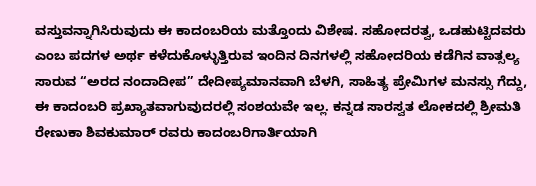ವಸ್ತುವನ್ನಾಗಿಸಿರುವುದು ಈ ಕಾದಂಬರಿಯ ಮತ್ತೊಂದು ವಿಶೇಷ. ಸಹೋದರತ್ವ, ಒಡಹುಟ್ಟಿದವರು ಎಂಬ ಪದಗಳ ಅರ್ಥ ಕಳೆದುಕೊಳ್ಳುತ್ತಿರುವ ಇಂದಿನ ದಿನಗಳಲ್ಲಿ ಸಹೋದರಿಯ ಕಡೆಗಿನ ವಾತ್ಸಲ್ಯ ಸಾರುವ “ಅರದ ನಂದಾದೀಪ” ದೇದೀಪ್ಯಮಾನವಾಗಿ ಬೆಳಗಿ, ಸಾಹಿತ್ಯ ಪ್ರೇಮಿಗಳ ಮನಸ್ಸು ಗೆದ್ದು, ಈ ಕಾದಂಬರಿ ಪ್ರಖ್ಯಾತವಾಗುವುದರಲ್ಲಿ ಸಂಶಯವೇ ಇಲ್ಲ. ಕನ್ನಡ ಸಾರಸ್ವತ ಲೋಕದಲ್ಲಿ ಶ್ರೀಮತಿ ರೇಣುಕಾ ಶಿವಕುಮಾರ್ ರವರು ಕಾದಂಬರಿಗಾರ್ತಿಯಾಗಿ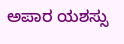ಅಪಾರ ಯಶಸ್ಸು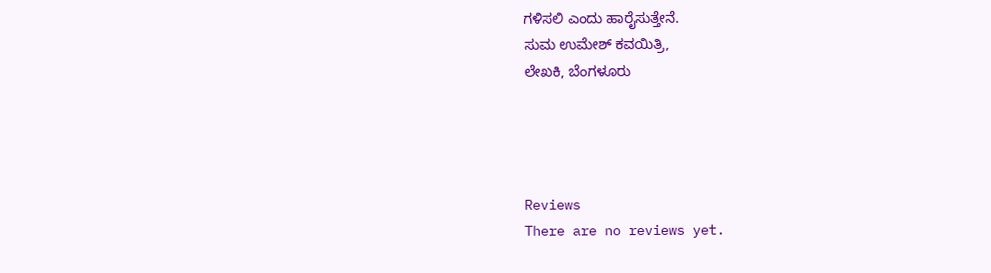ಗಳಿಸಲಿ ಎಂದು ಹಾರೈಸುತ್ತೇನೆ.
ಸುಮ ಉಮೇಶ್ ಕವಯಿತ್ರಿ,
ಲೇಖಕಿ, ಬೆಂಗಳೂರು




Reviews
There are no reviews yet.